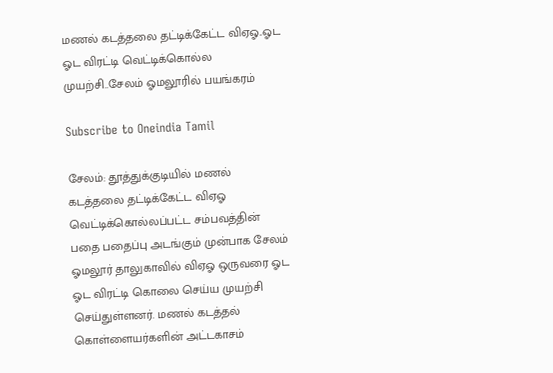மணல் கடத்தலை தட்டிக்கேட்ட விஏஓ..ஓட ஓட விரட்டி வெட்டிக்கொல்ல முயற்சி..சேலம் ஓமலூரில் பயங்கரம்

Subscribe to Oneindia Tamil

சேலம்: தூத்துக்குடியில் மணல் கடத்தலை தட்டிக்கேட்ட விஏஓ வெட்டிக்கொல்லப்பட்ட சம்பவத்தின் பதை பதைப்பு அடங்கும் முன்பாக சேலம் ஓமலூர் தாலுகாவில் விஏஓ ஒருவரை ஓட ஓட விரட்டி கொலை செய்ய முயற்சி செய்துள்ளனர். மணல் கடத்தல் கொள்ளையர்களின் அட்டகாசம்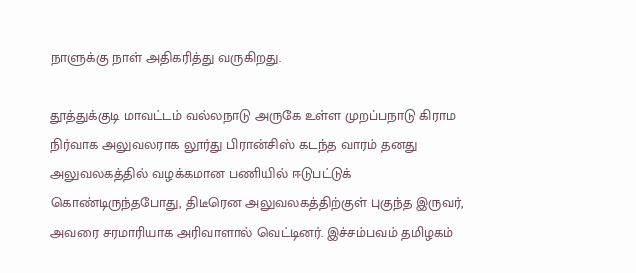நாளுக்கு நாள் அதிகரித்து வருகிறது.

தூத்துக்குடி மாவட்டம் வல்லநாடு அருகே உள்ள முறப்பநாடு கிராம நிர்வாக அலுவலராக லூர்து பிரான்சிஸ் கடந்த வாரம் தனது அலுவலகத்தில் வழக்கமான பணியில் ஈடுபட்டுக் கொண்டிருந்தபோது, திடீரென அலுவலகத்திற்குள் புகுந்த இருவர், அவரை சரமாரியாக அரிவாளால் வெட்டினர். இச்சம்பவம் தமிழகம்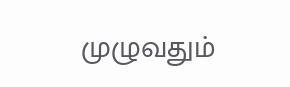முழுவதும்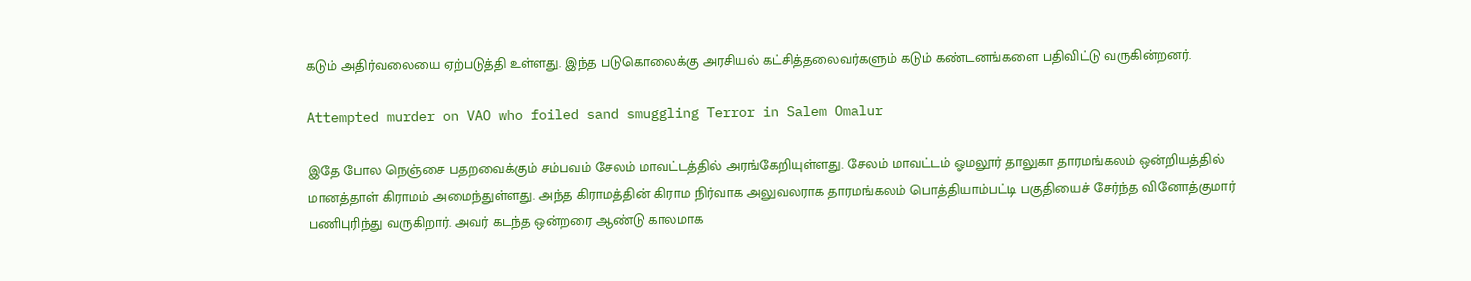கடும் அதிர்வலையை ஏற்படுத்தி உள்ளது. இந்த படுகொலைக்கு அரசியல் கட்சித்தலைவர்களும் கடும் கண்டனங்களை பதிவிட்டு வருகின்றனர்.

Attempted murder on VAO who foiled sand smuggling Terror in Salem Omalur

இதே போல நெஞ்சை பதறவைக்கும் சம்பவம் சேலம் மாவட்டத்தில் அரங்கேறியுள்ளது. சேலம் மாவட்டம் ஓமலூர் தாலுகா தாரமங்கலம் ஒன்றியத்தில் மானத்தாள் கிராமம் அமைந்துள்ளது. அந்த கிராமத்தின் கிராம நிர்வாக அலுவலராக தாரமங்கலம் பொத்தியாம்பட்டி பகுதியைச் சேர்ந்த வினோத்குமார் பணிபுரிந்து வருகிறார். அவர் கடந்த ஒன்றரை ஆண்டு காலமாக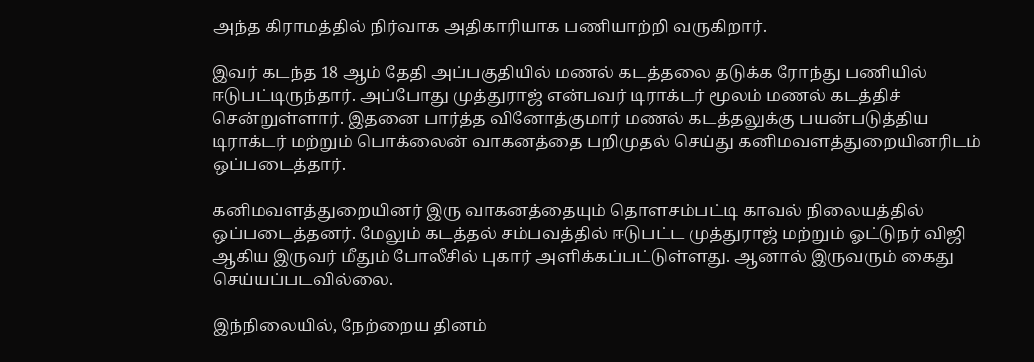அந்த கிராமத்தில் நிர்வாக அதிகாரியாக பணியாற்றி வருகிறார்.

இவர் கடந்த 18 ஆம் தேதி அப்பகுதியில் மணல் கடத்தலை தடுக்க ரோந்து பணியில் ஈடுபட்டிருந்தார். அப்போது முத்துராஜ் என்பவர் டிராக்டர் மூலம் மணல் கடத்திச் சென்றுள்ளார். இதனை பார்த்த வினோத்குமார் மணல் கடத்தலுக்கு பயன்படுத்திய டிராக்டர் மற்றும் பொக்லைன் வாகனத்தை பறிமுதல் செய்து கனிமவளத்துறையினரிடம் ஒப்படைத்தார்.

கனிமவளத்துறையினர் இரு வாகனத்தையும் தொளசம்பட்டி காவல் நிலையத்தில் ஒப்படைத்தனர். மேலும் கடத்தல் சம்பவத்தில் ஈடுபட்ட முத்துராஜ் மற்றும் ஓட்டுநர் விஜி ஆகிய இருவர் மீதும் போலீசில் புகார் அளிக்கப்பட்டுள்ளது. ஆனால் இருவரும் கைது செய்யப்படவில்லை.

இந்நிலையில், நேற்றைய தினம்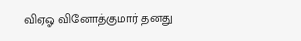விஏஓ வினோத்குமார் தனது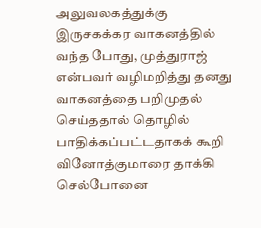அலுவலகத்துக்கு இருசகக்கர வாகனத்தில் வந்த போது, முத்துராஜ் என்பவர் வழிமறித்து தனது வாகனத்தை பறிமுதல் செய்ததால் தொழில் பாதிக்கப்பட்டதாகக் கூறி வினோத்குமாரை தாக்கி செல்போனை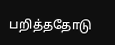பறித்ததோடு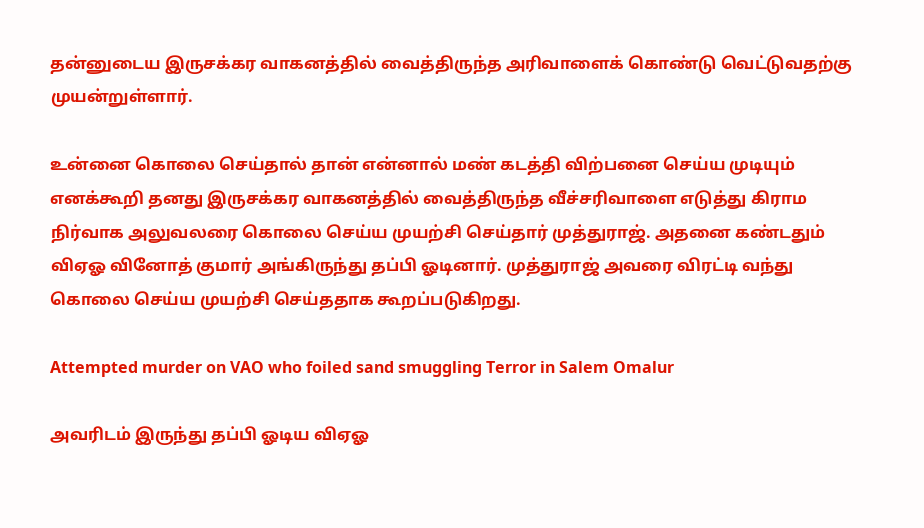தன்னுடைய இருசக்கர வாகனத்தில் வைத்திருந்த அரிவாளைக் கொண்டு வெட்டுவதற்கு முயன்றுள்ளார்.

உன்னை கொலை செய்தால் தான் என்னால் மண் கடத்தி விற்பனை செய்ய முடியும் எனக்கூறி தனது இருசக்கர வாகனத்தில் வைத்திருந்த வீச்சரிவாளை எடுத்து கிராம நிர்வாக அலுவலரை கொலை செய்ய முயற்சி செய்தார் முத்துராஜ். அதனை கண்டதும் விஏஓ வினோத் குமார் அங்கிருந்து தப்பி ஓடினார். முத்துராஜ் அவரை விரட்டி வந்து கொலை செய்ய முயற்சி செய்ததாக கூறப்படுகிறது.

Attempted murder on VAO who foiled sand smuggling Terror in Salem Omalur

அவரிடம் இருந்து தப்பி ஓடிய விஏஓ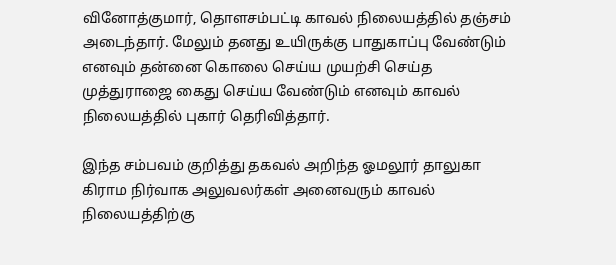வினோத்குமார், தொளசம்பட்டி காவல் நிலையத்தில் தஞ்சம் அடைந்தார். மேலும் தனது உயிருக்கு பாதுகாப்பு வேண்டும் எனவும் தன்னை கொலை செய்ய முயற்சி செய்த முத்துராஜை கைது செய்ய வேண்டும் எனவும் காவல் நிலையத்தில் புகார் தெரிவித்தார்.

இந்த சம்பவம் குறித்து தகவல் அறிந்த ஓமலூர் தாலுகா கிராம நிர்வாக அலுவலர்கள் அனைவரும் காவல் நிலையத்திற்கு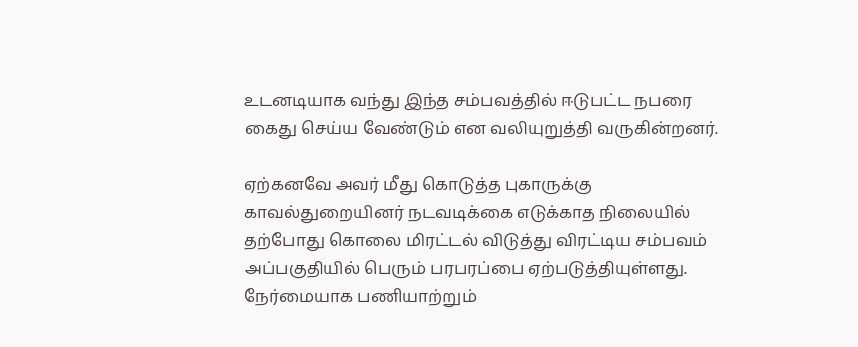உடனடியாக வந்து இந்த சம்பவத்தில் ஈடுபட்ட நபரை கைது செய்ய வேண்டும் என வலியுறுத்தி வருகின்றனர்.

ஏற்கனவே அவர் மீது கொடுத்த புகாருக்கு காவல்துறையினர் நடவடிக்கை எடுக்காத நிலையில் தற்போது கொலை மிரட்டல் விடுத்து விரட்டிய சம்பவம் அப்பகுதியில் பெரும் பரபரப்பை ஏற்படுத்தியுள்ளது. நேர்மையாக பணியாற்றும்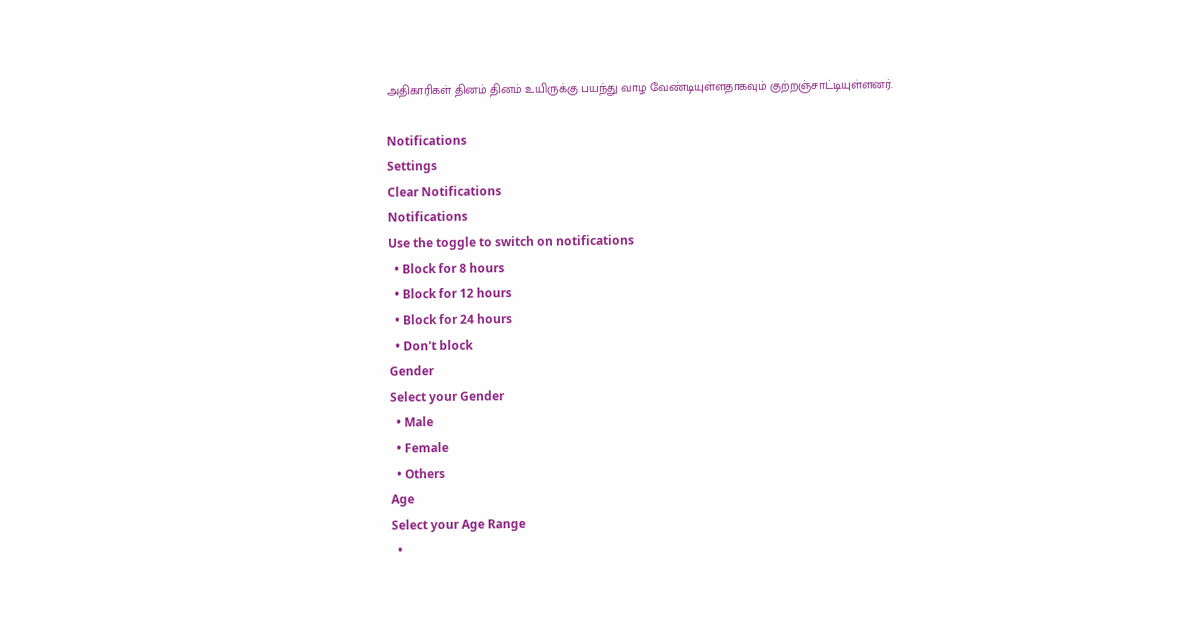அதிகாரிகள் தினம் தினம் உயிருக்கு பயந்து வாழ வேண்டியுள்ளதாகவும் குற்றஞ்சாட்டியுள்ளனர்.

Notifications
Settings
Clear Notifications
Notifications
Use the toggle to switch on notifications
  • Block for 8 hours
  • Block for 12 hours
  • Block for 24 hours
  • Don't block
Gender
Select your Gender
  • Male
  • Female
  • Others
Age
Select your Age Range
  •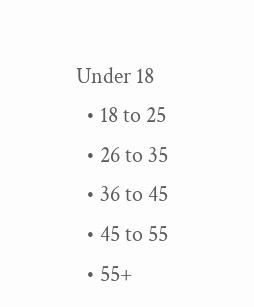Under 18
  • 18 to 25
  • 26 to 35
  • 36 to 45
  • 45 to 55
  • 55+